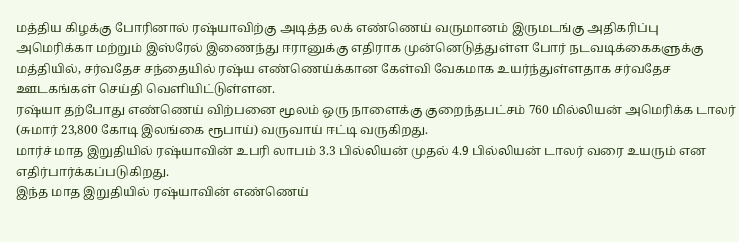மத்திய கிழக்கு போரினால் ரஷ்யாவிற்கு அடித்த லக் எண்ணெய் வருமானம் இருமடங்கு அதிகரிப்பு
அமெரிக்கா மற்றும் இஸ்ரேல் இணைந்து ஈரானுக்கு எதிராக முன்னெடுத்துள்ள போர் நடவடிக்கைகளுக்கு மத்தியில், சர்வதேச சந்தையில் ரஷ்ய எண்ணெய்க்கான கேள்வி வேகமாக உயர்ந்துள்ளதாக சர்வதேச ஊடகங்கள் செய்தி வெளியிட்டுள்ளன.
ரஷ்யா தற்போது எண்ணெய் விற்பனை மூலம் ஒரு நாளைக்கு குறைந்தபட்சம் 760 மில்லியன் அமெரிக்க டாலர் (சுமார் 23,800 கோடி இலங்கை ரூபாய்) வருவாய் ஈட்டி வருகிறது.
மார்ச் மாத இறுதியில் ரஷ்யாவின் உபரி லாபம் 3.3 பில்லியன் முதல் 4.9 பில்லியன் டாலர் வரை உயரும் என எதிர்பார்க்கப்படுகிறது.
இந்த மாத இறுதியில் ரஷ்யாவின் எண்ணெய்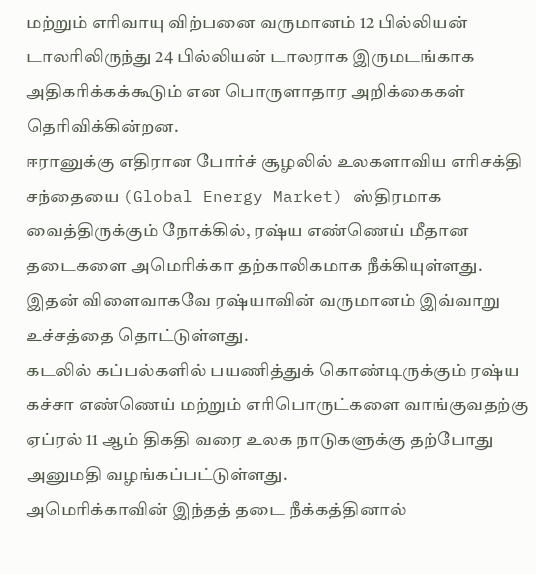மற்றும் எரிவாயு விற்பனை வருமானம் 12 பில்லியன் டாலரிலிருந்து 24 பில்லியன் டாலராக இருமடங்காக அதிகரிக்கக்கூடும் என பொருளாதார அறிக்கைகள் தெரிவிக்கின்றன.
ஈரானுக்கு எதிரான போர்ச் சூழலில் உலகளாவிய எரிசக்தி சந்தையை (Global Energy Market) ஸ்திரமாக வைத்திருக்கும் நோக்கில், ரஷ்ய எண்ணெய் மீதான தடைகளை அமெரிக்கா தற்காலிகமாக நீக்கியுள்ளது. இதன் விளைவாகவே ரஷ்யாவின் வருமானம் இவ்வாறு உச்சத்தை தொட்டுள்ளது.
கடலில் கப்பல்களில் பயணித்துக் கொண்டிருக்கும் ரஷ்ய கச்சா எண்ணெய் மற்றும் எரிபொருட்களை வாங்குவதற்கு ஏப்ரல் 11 ஆம் திகதி வரை உலக நாடுகளுக்கு தற்போது அனுமதி வழங்கப்பட்டுள்ளது.
அமெரிக்காவின் இந்தத் தடை நீக்கத்தினால்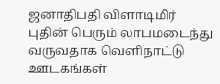ஜனாதிபதி விளாடிமிர் புதின் பெரும் லாபமடைந்து வருவதாக வெளிநாட்டு ஊடகங்கள்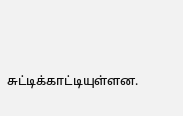சுட்டிக்காட்டியுள்ளன.